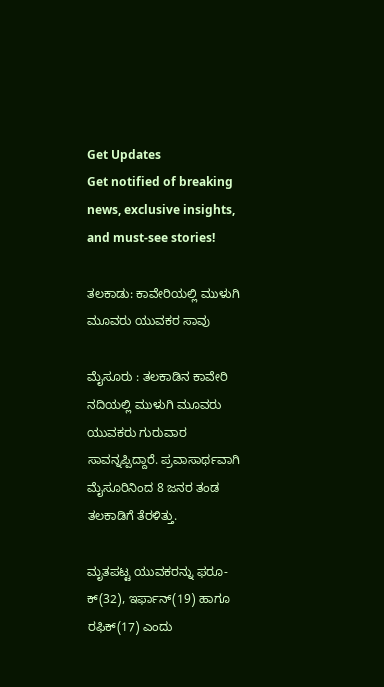Get Updates
Get notified of breaking news, exclusive insights, and must-see stories!

ತಲಕಾಡು: ಕಾವೇರಿಯಲ್ಲಿ ಮುಳುಗಿ ಮೂವರು ಯುವಕರ ಸಾವು

ಮೈಸೂರು : ತಲಕಾಡಿನ ಕಾವೇರಿ ನದಿಯಲ್ಲಿ ಮುಳುಗಿ ಮೂವರು ಯುವಕರು ಗುರುವಾರ ಸಾವನ್ನಪ್ಪಿದ್ದಾರೆ. ಪ್ರವಾಸಾರ್ಥವಾಗಿ ಮೈಸೂರಿನಿಂದ 8 ಜನರ ತಂಡ ತಲಕಾಡಿಗೆ ತೆರಳಿತ್ತು.

ಮೃತಪಟ್ಟ ಯುವಕರನ್ನು ಫರೂ-ಕ್‌(32), ಇರ್ಫಾನ್‌(19) ಹಾಗೂ ರಫಿಕ್‌(17) ಎಂದು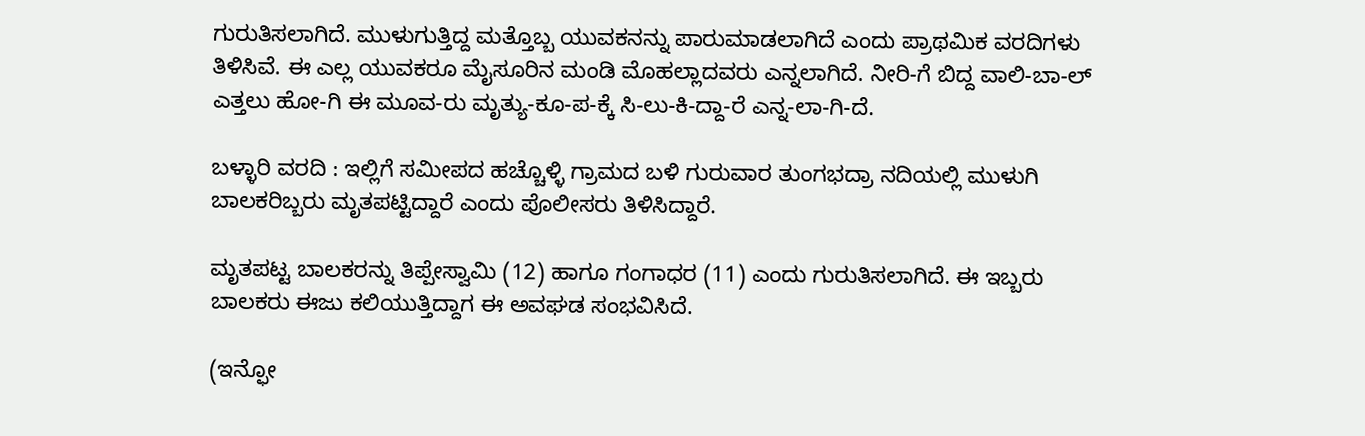ಗುರುತಿಸಲಾಗಿದೆ. ಮುಳುಗುತ್ತಿದ್ದ ಮತ್ತೊಬ್ಬ ಯುವಕನನ್ನು ಪಾರುಮಾಡಲಾಗಿದೆ ಎಂದು ಪ್ರಾಥಮಿಕ ವರದಿಗಳು ತಿಳಿಸಿವೆ. ಈ ಎಲ್ಲ ಯುವಕರೂ ಮೈಸೂರಿನ ಮಂಡಿ ಮೊಹಲ್ಲಾದವರು ಎನ್ನಲಾಗಿದೆ. ನೀರಿ-ಗೆ ಬಿದ್ದ ವಾಲಿ-ಬಾ-ಲ್‌ ಎತ್ತಲು ಹೋ-ಗಿ ಈ ಮೂವ-ರು ಮೃತ್ಯು-ಕೂ-ಪ-ಕ್ಕೆ ಸಿ-ಲು-ಕಿ-ದ್ದಾ-ರೆ ಎನ್ನ-ಲಾ-ಗಿ-ದೆ.

ಬಳ್ಳಾರಿ ವರದಿ : ಇಲ್ಲಿಗೆ ಸಮೀಪದ ಹಚ್ಚೊಳ್ಳಿ ಗ್ರಾಮದ ಬಳಿ ಗುರುವಾರ ತುಂಗಭದ್ರಾ ನದಿಯಲ್ಲಿ ಮುಳುಗಿ ಬಾಲಕರಿಬ್ಬರು ಮೃತಪಟ್ಟಿದ್ದಾರೆ ಎಂದು ಪೊಲೀಸರು ತಿಳಿಸಿದ್ದಾರೆ.

ಮೃತಪಟ್ಟ ಬಾಲಕರನ್ನು ತಿಪ್ಪೇಸ್ವಾಮಿ (12) ಹಾಗೂ ಗಂಗಾಧರ (11) ಎಂದು ಗುರುತಿಸಲಾಗಿದೆ. ಈ ಇಬ್ಬರು ಬಾಲಕರು ಈಜು ಕಲಿಯುತ್ತಿದ್ದಾಗ ಈ ಅವಘಡ ಸಂಭವಿಸಿದೆ.

(ಇನ್ಫೋ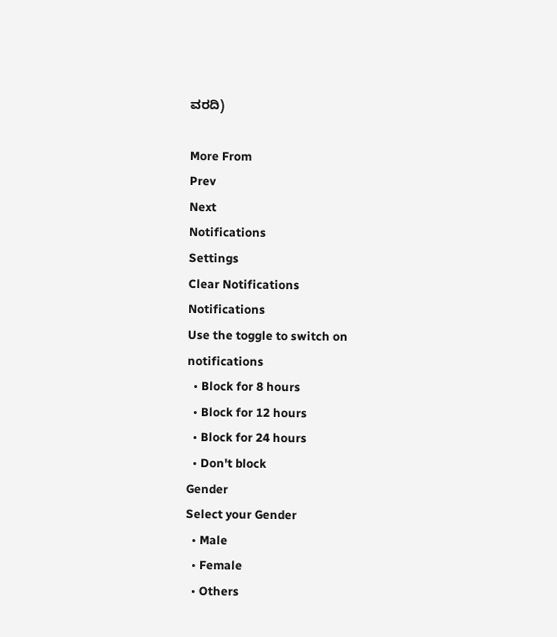ವರದಿ)

More From
Prev
Next
Notifications
Settings
Clear Notifications
Notifications
Use the toggle to switch on notifications
  • Block for 8 hours
  • Block for 12 hours
  • Block for 24 hours
  • Don't block
Gender
Select your Gender
  • Male
  • Female
  • Others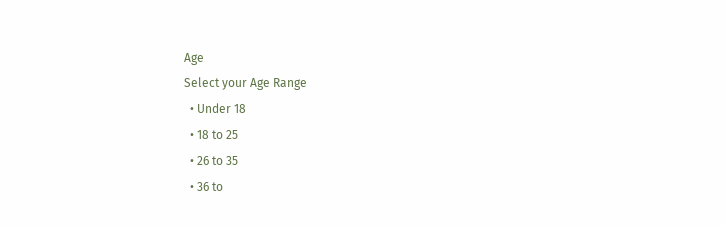Age
Select your Age Range
  • Under 18
  • 18 to 25
  • 26 to 35
  • 36 to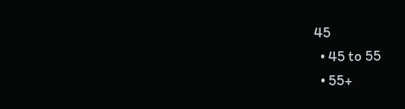45
  • 45 to 55
  • 55+